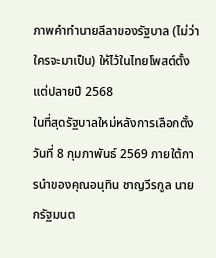ภาพคำทำนายลีลาของรัฐบาล (ไม่ว่าใครจะมาเป็น) ให้ไว้ในไทยโพสต์ตั้งแต่ปลายปี 2568
ในที่สุดรัฐบาลใหม่หลังการเลือกตั้งวันที่ 8 กุมภาพันธ์ 2569 ภายใต้การนำของคุณอนุทิน ชาญวีรกูล นายกรัฐมนต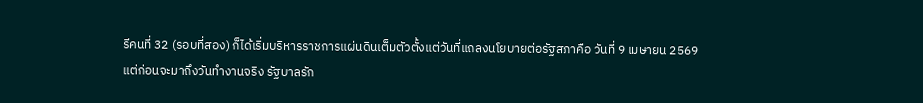รีคนที่ 32 (รอบที่สอง) ก็ได้เริ่มบริหารราชการแผ่นดินเต็มตัวตั้งแต่วันที่แถลงนโยบายต่อรัฐสภาคือ วันที่ 9 เมษายน 2569
แต่ก่อนจะมาถึงวันทำงานจริง รัฐบาลรัก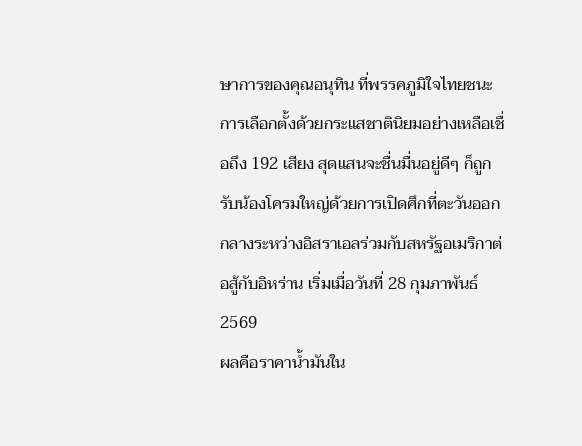ษาการของคุณอนุทิน ที่พรรคภูมิใจไทยชนะการเลือกตั้งด้วยกระแสชาตินิยมอย่างเหลือเชื่อถึง 192 เสียง สุดแสนจะชื่นมื่นอยู่ดีๆ ก็ถูกรับน้องโครมใหญ่ด้วยการเปิดศึกที่ตะวันออกกลางระหว่างอิสราเอลร่วมกับสหรัฐอเมริกาต่อสู้กับอิหร่าน เริ่มเมื่อวันที่ 28 กุมภาพันธ์ 2569
ผลคือราคาน้ำมันใน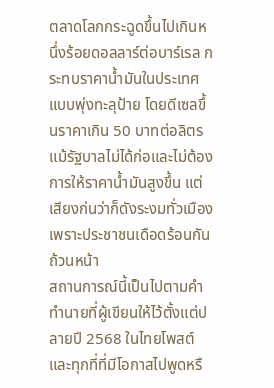ตลาดโลกกระฉูดขึ้นไปเกินหนึ่งร้อยดอลลาร์ต่อบาร์เรล กระทบราคาน้ำมันในประเทศแบบพุ่งทะลุป้าย โดยดีเซลขึ้นราคาเกิน 50 บาทต่อลิตร
แม้รัฐบาลไม่ได้ก่อและไม่ต้องการให้ราคาน้ำมันสูงขึ้น แต่เสียงก่นว่าก็ดังระงมทั่วเมืองเพราะประชาชนเดือดร้อนกันถ้วนหน้า
สถานการณ์นี้เป็นไปตามคำทำนายที่ผู้เขียนให้ไว้ตั้งแต่ปลายปี 2568 ในไทยโพสต์ และทุกที่ที่มีโอกาสไปพูดหรื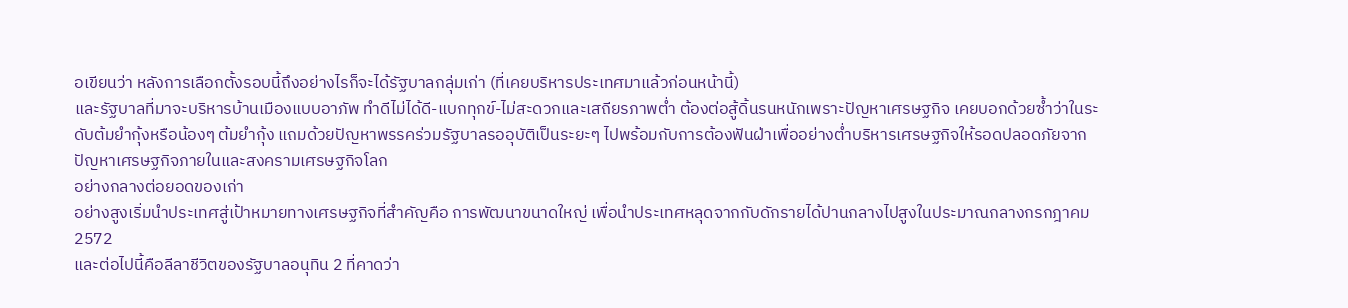อเขียนว่า หลังการเลือกตั้งรอบนี้ถึงอย่างไรก็จะได้รัฐบาลกลุ่มเก่า (ที่เคยบริหารประเทศมาแล้วก่อนหน้านี้)
และรัฐบาลที่มาจะบริหารบ้านเมืองแบบอาภัพ ทำดีไม่ได้ดี-แบกทุกข์-ไม่สะดวกและเสถียรภาพต่ำ ต้องต่อสู้ดิ้นรนหนักเพราะปัญหาเศรษฐกิจ เคยบอกด้วยซ้ำว่าในระดับต้มยำกุ้งหรือน้องๆ ต้มยำกุ้ง แถมด้วยปัญหาพรรคร่วมรัฐบาลรออุบัติเป็นระยะๆ ไปพร้อมกับการต้องฟันฝ่าเพื่ออย่างต่ำบริหารเศรษฐกิจให้รอดปลอดภัยจากปัญหาเศรษฐกิจภายในและสงครามเศรษฐกิจโลก
อย่างกลางต่อยอดของเก่า
อย่างสูงเริ่มนำประเทศสู่เป้าหมายทางเศรษฐกิจที่สำคัญคือ การพัฒนาขนาดใหญ่ เพื่อนำประเทศหลุดจากกับดักรายได้ปานกลางไปสูงในประมาณกลางกรกฎาคม 2572
และต่อไปนี้คือลีลาชีวิตของรัฐบาลอนุทิน 2 ที่คาดว่า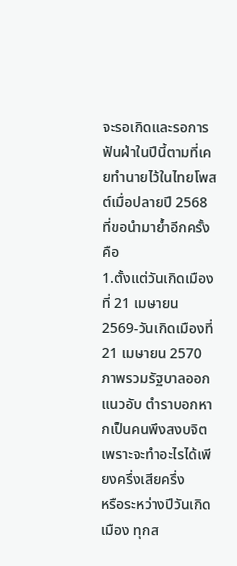จะรอเกิดและรอการฟันฝ่าในปีนี้ตามที่เคยทำนายไว้ในไทยโพสต์เมื่อปลายปี 2568 ที่ขอนำมาย้ำอีกครั้งคือ
1.ตั้งแต่วันเกิดเมืองที่ 21 เมษายน 2569-วันเกิดเมืองที่ 21 เมษายน 2570 ภาพรวมรัฐบาลออกแนวอับ ตำราบอกหากเป็นคนพึงสงบจิต เพราะจะทำอะไรได้เพียงครึ่งเสียครึ่ง
หรือระหว่างปีวันเกิดเมือง ทุกส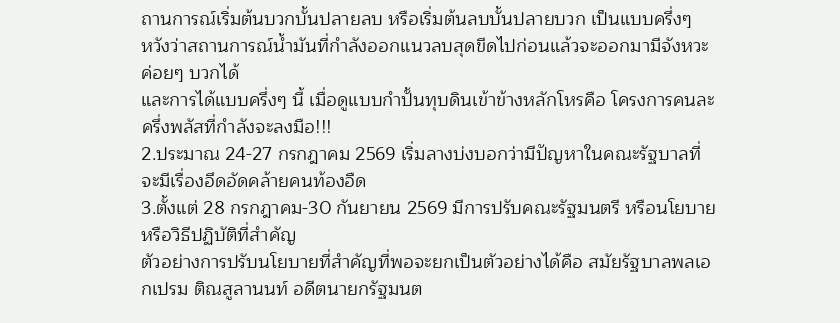ถานการณ์เริ่มต้นบวกบั้นปลายลบ หรือเริ่มต้นลบบั้นปลายบวก เป็นแบบครึ่งๆ
หวังว่าสถานการณ์น้ำมันที่กำลังออกแนวลบสุดขีดไปก่อนแล้วจะออกมามีจังหวะค่อยๆ บวกได้
และการได้แบบครึ่งๆ นี้ เมื่อดูแบบกำปั้นทุบดินเข้าข้างหลักโหรคือ โครงการคนละครึ่งพลัสที่กำลังจะลงมือ!!!
2.ประมาณ 24-27 กรกฎาคม 2569 เริ่มลางบ่งบอกว่ามีปัญหาในคณะรัฐบาลที่จะมีเรื่องอึดอัดคล้ายคนท้องอืด
3.ตั้งแต่ 28 กรกฎาคม-30 กันยายน 2569 มีการปรับคณะรัฐมนตรี หรือนโยบาย หรือวิธีปฏิบัติที่สำคัญ
ตัวอย่างการปรับนโยบายที่สำคัญที่พอจะยกเป็นตัวอย่างได้คือ สมัยรัฐบาลพลเอกเปรม ติณสูลานนท์ อดีตนายกรัฐมนต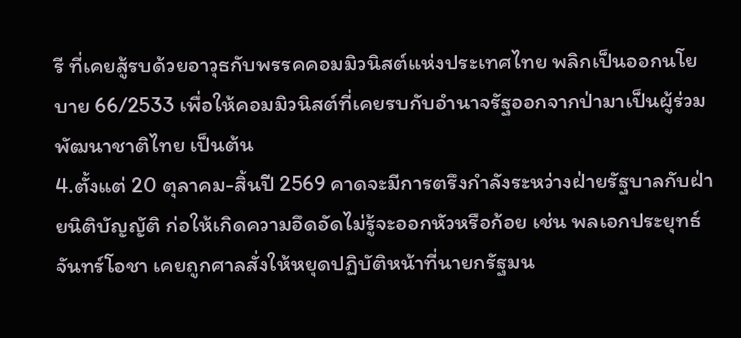รี ที่เคยสู้รบด้วยอาวุธกับพรรคคอมมิวนิสต์แห่งประเทศไทย พลิกเป็นออกนโยบาย 66/2533 เพื่อให้คอมมิวนิสต์ที่เคยรบกับอำนาจรัฐออกจากป่ามาเป็นผู้ร่วมพัฒนาชาติไทย เป็นต้น
4.ตั้งแต่ 20 ตุลาคม-สิ้นปี 2569 คาดจะมีการตรึงกำลังระหว่างฝ่ายรัฐบาลกับฝ่ายนิติบัญญัติ ก่อให้เกิดความอึดอัดไม่รู้จะออกหัวหรือก้อย เช่น พลเอกประยุทธ์ จันทร์โอชา เคยถูกศาลสั่งให้หยุดปฏิบัติหน้าที่นายกรัฐมน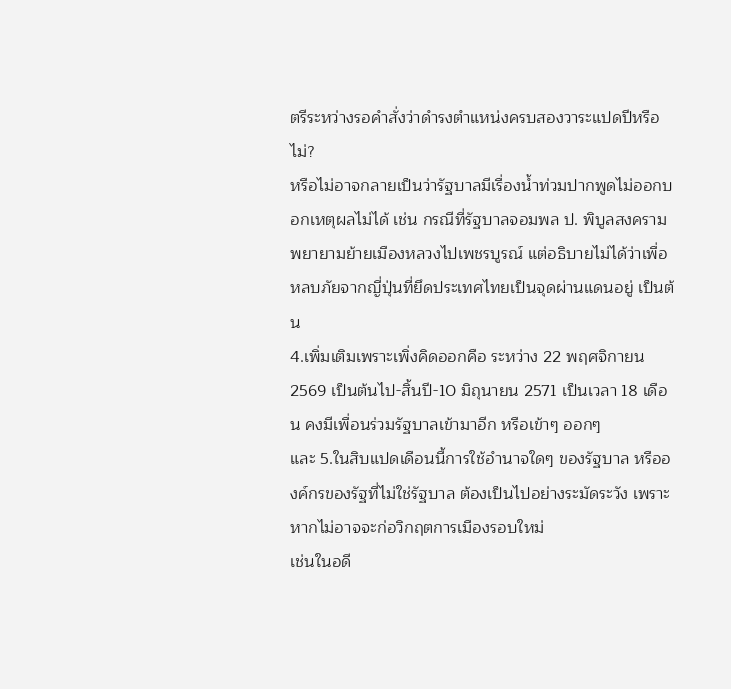ตรีระหว่างรอคำสั่งว่าดำรงตำแหน่งครบสองวาระแปดปีหรือไม่?
หรือไม่อาจกลายเป็นว่ารัฐบาลมีเรื่องน้ำท่วมปากพูดไม่ออกบอกเหตุผลไม่ได้ เช่น กรณีที่รัฐบาลจอมพล ป. พิบูลสงคราม พยายามย้ายเมืองหลวงไปเพชรบูรณ์ แต่อธิบายไม่ได้ว่าเพื่อหลบภัยจากญี่ปุ่นที่ยึดประเทศไทยเป็นจุดผ่านแดนอยู่ เป็นต้น
4.เพิ่มเติมเพราะเพิ่งคิดออกคือ ระหว่าง 22 พฤศจิกายน 2569 เป็นต้นไป-สิ้นปี-10 มิถุนายน 2571 เป็นเวลา 18 เดือน คงมีเพื่อนร่วมรัฐบาลเข้ามาอีก หรือเข้าๆ ออกๆ
และ 5.ในสิบแปดเดือนนี้การใช้อำนาจใดๆ ของรัฐบาล หรือองค์กรของรัฐที่ไม่ใช่รัฐบาล ต้องเป็นไปอย่างระมัดระวัง เพราะหากไม่อาจจะก่อวิกฤตการเมืองรอบใหม่
เช่นในอดี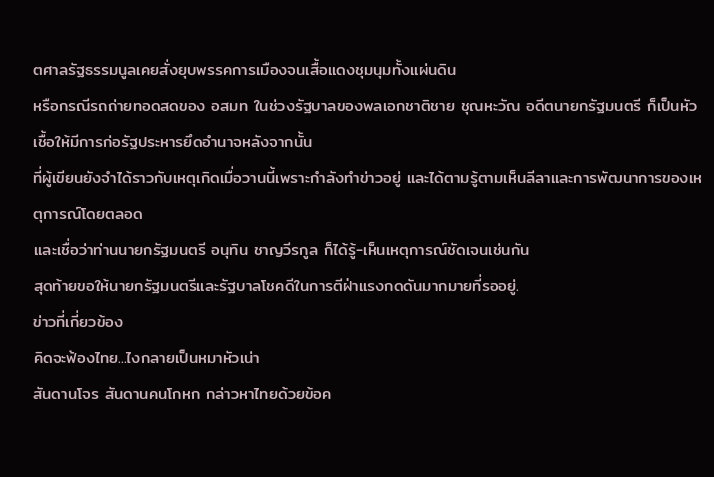ตศาลรัฐธรรมนูลเคยสั่งยุบพรรคการเมืองจนเสื้อแดงชุมนุมทั้งแผ่นดิน
หรือกรณีรถถ่ายทอดสดของ อสมท ในช่วงรัฐบาลของพลเอกชาติชาย ชุณหะวัณ อดีตนายกรัฐมนตรี ก็เป็นหัวเชื้อให้มีการก่อรัฐประหารยึดอำนาจหลังจากนั้น
ที่ผู้เขียนยังจำได้ราวกับเหตุเกิดเมื่อวานนี้เพราะกำลังทำข่าวอยู่ และได้ตามรู้ตามเห็นลีลาและการพัฒนาการของเหตุการณ์โดยตลอด
และเชื่อว่าท่านนายกรัฐมนตรี อนุทิน ชาญวีรกูล ก็ได้รู้-เห็นเหตุการณ์ชัดเจนเช่นกัน
สุดท้ายขอให้นายกรัฐมนตรีและรัฐบาลโชคดีในการตีฝ่าแรงกดดันมากมายที่รออยู่.
ข่าวที่เกี่ยวข้อง
คิดจะฟ้องไทย...ไงกลายเป็นหมาหัวเน่า
สันดานโจร สันดานคนโกหก กล่าวหาไทยด้วยข้อค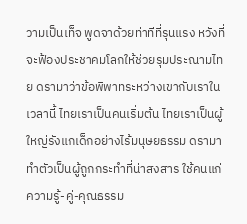วามเป็นเท็จ พูดจาด้วยท่าทีที่รุนแรง หวังที่จะฟ้องประชาคมโลกให้ช่วยรุมประณามไทย ดรามาว่าข้อพิพาทระหว่างเขากับเราในเวลานี้ ไทยเราเป็นคนเริ่มต้น ไทยเราเป็นผู้ใหญ่รังแกเด็กอย่างไร้มนุษยธรรม ดรามาทำตัวเป็นผู้ถูกกระทำที่น่าสงสาร ใช้คนแก่
ความรู้-คู่-คุณธรรม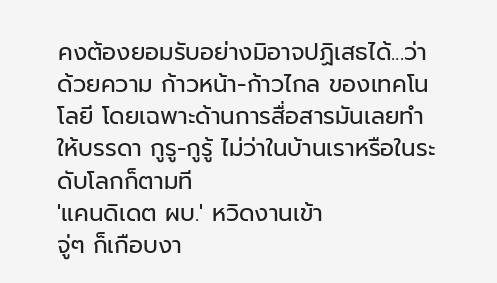คงต้องยอมรับอย่างมิอาจปฏิเสธได้...ว่าด้วยความ ก้าวหน้า-ก้าวไกล ของเทคโนโลยี โดยเฉพาะด้านการสื่อสารมันเลยทำให้บรรดา กูรู-กูรู้ ไม่ว่าในบ้านเราหรือในระดับโลกก็ตามที
'แคนดิเดต ผบ.' หวิดงานเข้า
จู่ๆ ก็เกือบงา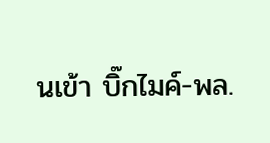นเข้า บิ๊กไมค์-พล.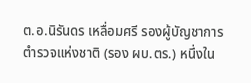ต.อ.นิรันดร เหลื่อมศรี รองผู้บัญชาการตำรวจแห่งชาติ (รอง ผบ.ตร.) หนึ่งใน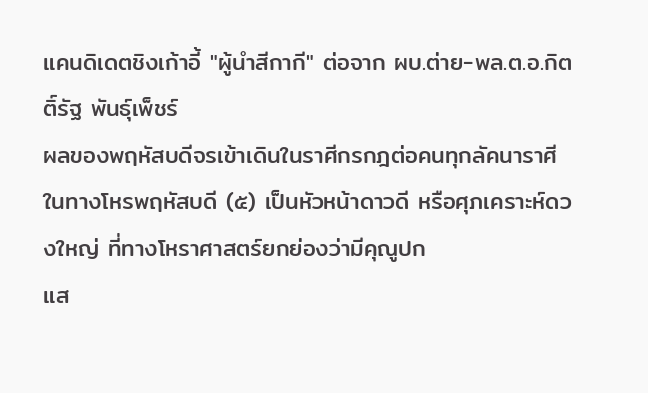แคนดิเดตชิงเก้าอี้ "ผู้นำสีกากี" ต่อจาก ผบ.ต่าย-พล.ต.อ.กิตติ์รัฐ พันธุ์เพ็ชร์
ผลของพฤหัสบดีจรเข้าเดินในราศีกรกฎต่อคนทุกลัคนาราศี
ในทางโหรพฤหัสบดี (๕) เป็นหัวหน้าดาวดี หรือศุภเคราะห์ดวงใหญ่ ที่ทางโหราศาสตร์ยกย่องว่ามีคุณูปก
แส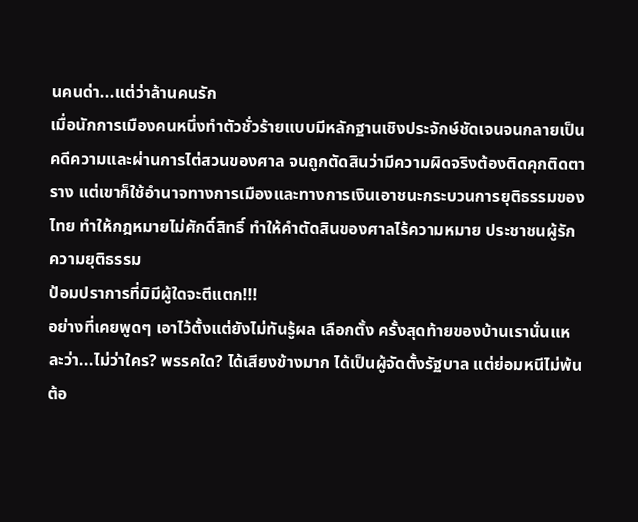นคนด่า...แต่ว่าล้านคนรัก
เมื่อนักการเมืองคนหนึ่งทำตัวชั่วร้ายแบบมีหลักฐานเชิงประจักษ์ชัดเจนจนกลายเป็นคดีความและผ่านการไต่สวนของศาล จนถูกตัดสินว่ามีความผิดจริงต้องติดคุกติดตาราง แต่เขาก็ใช้อำนาจทางการเมืองและทางการเงินเอาชนะกระบวนการยุติธรรมของไทย ทำให้กฎหมายไม่ศักดิ์สิทธิ์ ทำให้คำตัดสินของศาลไร้ความหมาย ประชาชนผู้รักความยุติธรรม
ป้อมปราการที่มิมีผู้ใดจะตีแตก!!!
อย่างที่เคยพูดๆ เอาไว้ตั้งแต่ยังไม่ทันรู้ผล เลือกตั้ง ครั้งสุดท้ายของบ้านเรานั่นแหละว่า...ไม่ว่าใคร? พรรคใด? ได้เสียงข้างมาก ได้เป็นผู้จัดตั้งรัฐบาล แต่ย่อมหนีไม่พ้นต้อ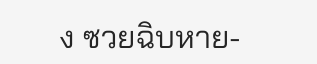ง ซวยฉิบหาย-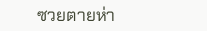ซวยตายห่า